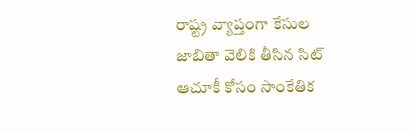రాష్ట్ర వ్యాప్తంగా కేసుల జాబితా వెలికి తీసిన సిట్
ఆచూకీ కోసం సాంకేతిక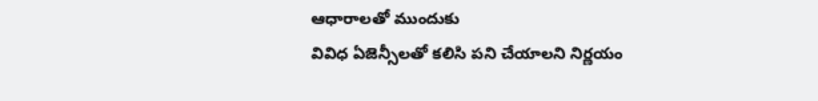ఆధారాలతో ముందుకు
వివిధ ఏజెన్సీలతో కలిసి పని చేయాలని నిర్ణయం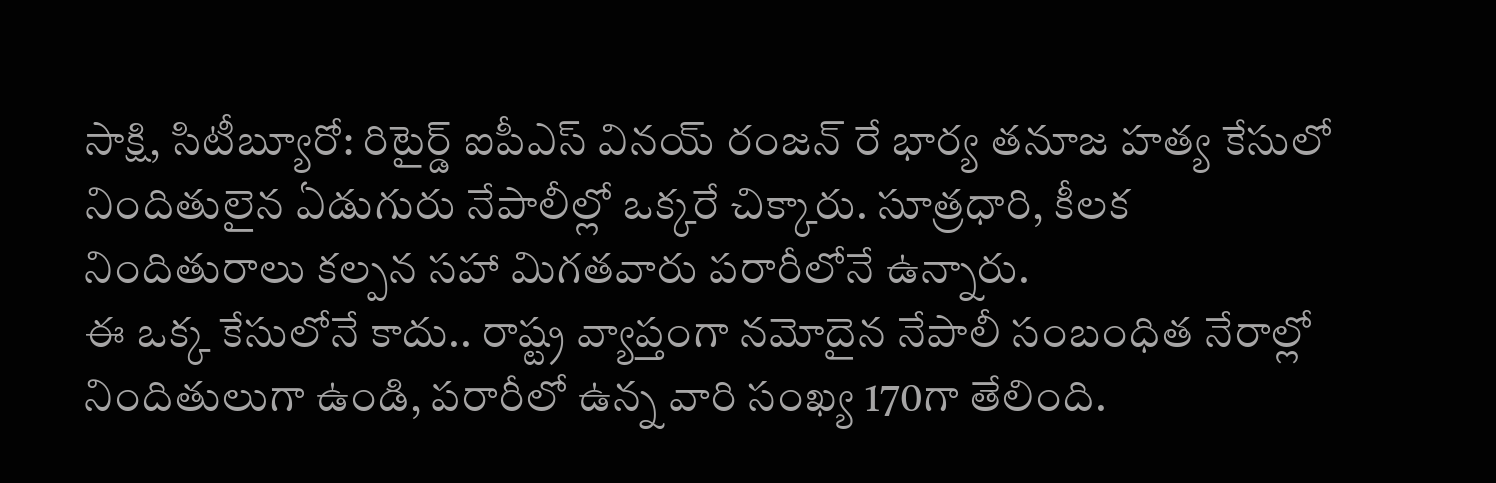సాక్షి, సిటీబ్యూరో: రిటైర్డ్ ఐపీఎస్ వినయ్ రంజన్ రే భార్య తనూజ హత్య కేసులో నిందితులైన ఏడుగురు నేపాలీల్లో ఒక్కరే చిక్కారు. సూత్రధారి, కీలక నిందితురాలు కల్పన సహా మిగతవారు పరారీలోనే ఉన్నారు.
ఈ ఒక్క కేసులోనే కాదు.. రాష్ట్ర వ్యాప్తంగా నమోదైన నేపాలీ సంబంధిత నేరాల్లో నిందితులుగా ఉండి, పరారీలో ఉన్న వారి సంఖ్య 170గా తేలింది.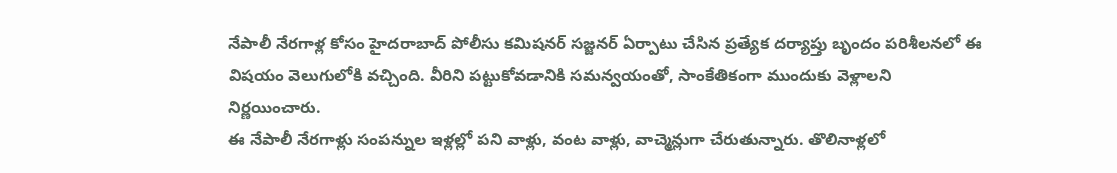నేపాలీ నేరగాళ్ల కోసం హైదరాబాద్ పోలీసు కమిషనర్ సజ్జనర్ ఏర్పాటు చేసిన ప్రత్యేక దర్యాప్తు బృందం పరిశీలనలో ఈ విషయం వెలుగులోకి వచ్చింది. వీరిని పట్టుకోవడానికి సమన్వయంతో, సాంకేతికంగా ముందుకు వెళ్లాలని నిర్ణయించారు.
ఈ నేపాలీ నేరగాళ్లు సంపన్నుల ఇళ్లల్లో పని వాళ్లు, వంట వాళ్లు, వాచ్మెన్లుగా చేరుతున్నారు. తొలినాళ్లలో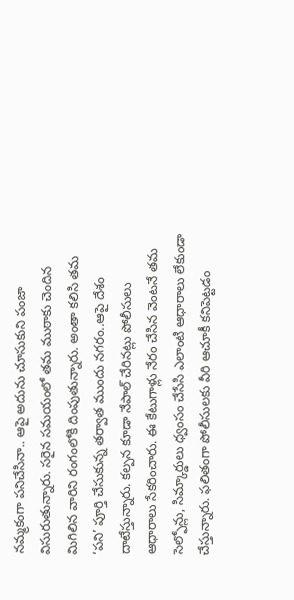నమ్మకంగా పనిచేసినా.. ఆపై అదును చూసుకుని పంజా విసురుతున్నారు. సరైన సమయంలో తమ ముఠాకు చెందిన మిగిలిన వారిని రంగంలోకి దింపుతున్నారు. అంతా కలిసి తమ ‘పని’ పూర్తి చేసుకున్న తర్వాత ముందు నగరం..ఆపై దేశం దాటేస్తున్నారు. కల్పన కూడా నేపాల్ చేరినట్లు పోలీసులు ఆధారాలు సేకరించారు. ఈ కేటుగాళ్లు నేరం చేసిన వెంటనే తమ సెల్ఫోన్లు, సిమ్కార్డులు ధ్వంసం చేసేసి ఎలాంటి ఆధారాలు లేకుండా చేస్తున్నారు. ఫలితంగా పోలీసులకు వీరి ఆచూకీ కనిపెట్టడం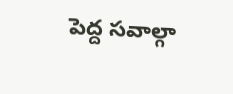పెద్ద సవాల్గా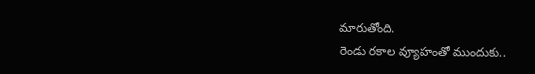మారుతోంది.
రెండు రకాల వ్యూహంతో ముందుకు..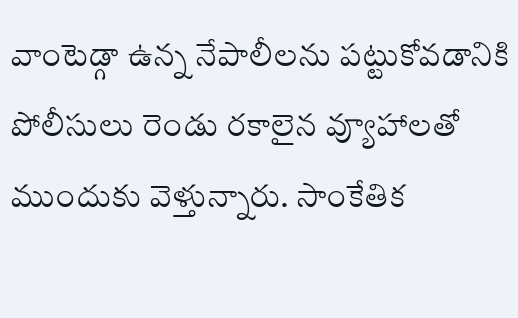వాంటెడ్గా ఉన్న నేపాలీలను పట్టుకోవడానికి పోలీసులు రెండు రకాలైన వ్యూహాలతో ముందుకు వెళ్తున్నారు. సాంకేతిక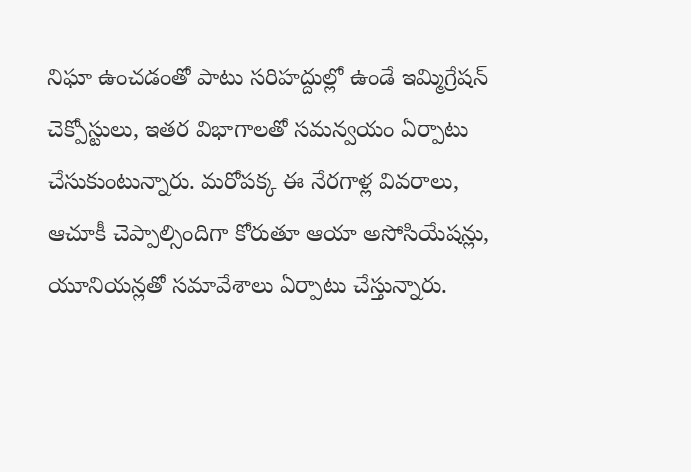నిఘా ఉంచడంతో పాటు సరిహద్దుల్లో ఉండే ఇమ్మిగ్రేషన్ చెక్పోస్టులు, ఇతర విభాగాలతో సమన్వయం ఏర్పాటు చేసుకుంటున్నారు. మరోపక్క ఈ నేరగాళ్ల వివరాలు, ఆచూకీ చెప్పాల్సిందిగా కోరుతూ ఆయా అసోసియేషన్లు, యూనియన్లతో సమావేశాలు ఏర్పాటు చేస్తున్నారు.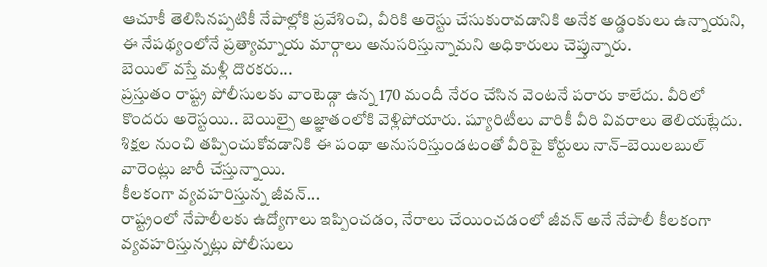ఆచూకీ తెలిసినప్పటికీ నేపాల్లోకి ప్రవేశించి, వీరికి అరెస్టు చేసుకురావడానికి అనేక అడ్డంకులు ఉన్నాయని, ఈ నేపథ్యంలోనే ప్రత్యామ్నాయ మార్గాలు అనుసరిస్తున్నామని అధికారులు చెప్తున్నారు.
బెయిల్ వస్తే మళ్లీ దొరకరు...
ప్రస్తుతం రాష్ట్ర పోలీసులకు వాంటెడ్గా ఉన్న 170 మందీ నేరం చేసిన వెంటనే పరారు కాలేదు. వీరిలో కొందరు అరెస్టయి.. బెయిల్పై అజ్ఞాతంలోకి వెళ్లిపోయారు. ష్యూరిటీలు వారికీ వీరి వివరాలు తెలియట్లేదు. శిక్షల నుంచి తప్పించుకోవడానికి ఈ పంథా అనుసరిస్తుండటంతో వీరిపై కోర్టులు నాన్–బెయిలబుల్ వారెంట్లు జారీ చేస్తున్నాయి.
కీలకంగా వ్యవహరిస్తున్న జీవన్...
రాష్ట్రంలో నేపాలీలకు ఉద్యోగాలు ఇప్పించడం, నేరాలు చేయించడంలో జీవన్ అనే నేపాలీ కీలకంగా వ్యవహరిస్తున్నట్లు పోలీసులు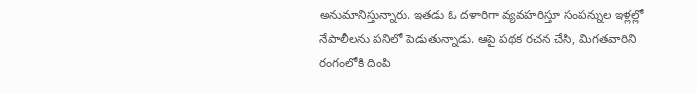అనుమానిస్తున్నారు. ఇతడు ఓ దళారిగా వ్యవహరిస్తూ సంపన్నుల ఇళ్లల్లో నేపాలీలను పనిలో పెడుతున్నాడు. ఆపై పథక రచన చేసి, మిగతవారిని రంగంలోకి దింపి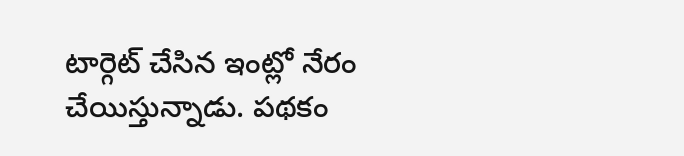టార్గెట్ చేసిన ఇంట్లో నేరం చేయిస్తున్నాడు. పథకం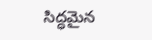సిద్ధమైన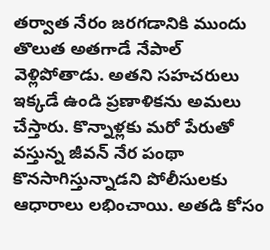తర్వాత నేరం జరగడానికి ముందు తొలుత అతగాడే నేపాల్ వెళ్లిపోతాడు. అతని సహచరులు ఇక్కడే ఉండి ప్రణాళికను అమలు చేస్తారు. కొన్నాళ్లకు మరో పేరుతో వస్తున్న జీవన్ నేర పంథా కొనసాగిస్తున్నాడని పోలీసులకు ఆధారాలు లభించాయి. అతడి కోసం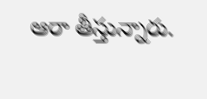ఆరా తీస్తున్నారు.